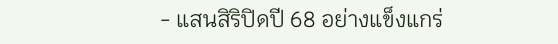- แสนสิริปิดปี 68 อย่างแข็งแกร่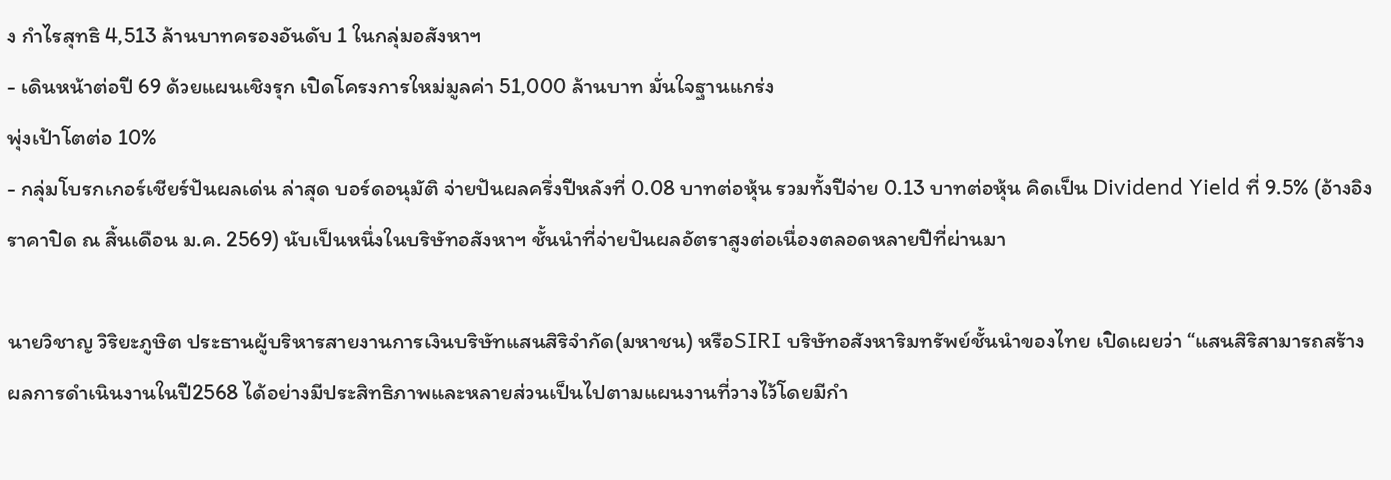ง กำไรสุทธิ 4,513 ล้านบาทครองอันดับ 1 ในกลุ่มอสังหาฯ
- เดินหน้าต่อปี 69 ด้วยแผนเชิงรุก เปิดโครงการใหม่มูลค่า 51,000 ล้านบาท มั่นใจฐานแกร่ง
พุ่งเป้าโตต่อ 10%
- กลุ่มโบรกเกอร์เชียร์ปันผลเด่น ล่าสุด บอร์ดอนุมัติ จ่ายปันผลครึ่งปีหลังที่ 0.08 บาทต่อหุ้น รวมทั้งปีจ่าย 0.13 บาทต่อหุ้น คิดเป็น Dividend Yield ที่ 9.5% (อ้างอิงราคาปิด ณ สิ้นเดือน ม.ค. 2569) นับเป็นหนึ่งในบริษัทอสังหาฯ ชั้นนำที่จ่ายปันผลอัตราสูงต่อเนื่องตลอดหลายปีที่ผ่านมา

นายวิชาญ วิริยะภูษิต ประธานผู้บริหารสายงานการเงินบริษัทแสนสิริจำกัด(มหาชน) หรือSIRI บริษัทอสังหาริมทรัพย์ชั้นนำของไทย เปิดเผยว่า “แสนสิริสามารถสร้างผลการดำเนินงานในปี2568 ได้อย่างมีประสิทธิภาพและหลายส่วนเป็นไปตามแผนงานที่วางไว้โดยมีกำ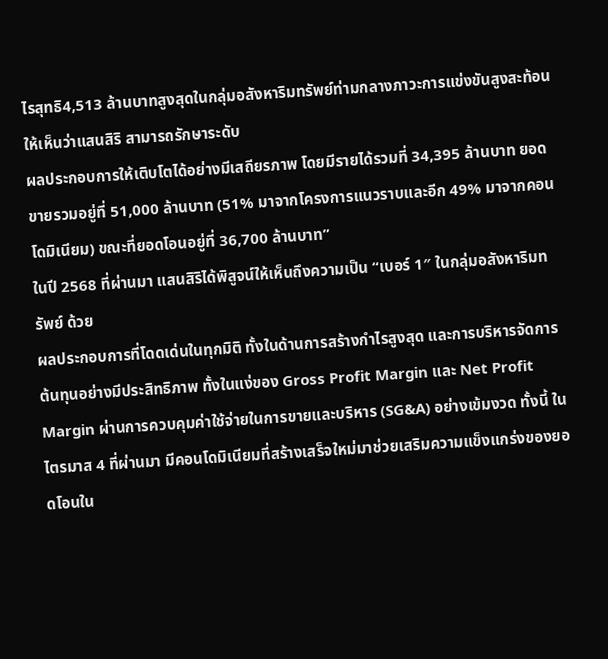ไรสุทธิ4,513 ล้านบาทสูงสุดในกลุ่มอสังหาริมทรัพย์ท่ามกลางภาวะการแข่งขันสูงสะท้อนให้เห็นว่าแสนสิริ สามารถรักษาระดับ
ผลประกอบการให้เติบโตได้อย่างมีเสถียรภาพ โดยมีรายได้รวมที่ 34,395 ล้านบาท ยอดขายรวมอยู่ที่ 51,000 ล้านบาท (51% มาจากโครงการแนวราบและอีก 49% มาจากคอนโดมิเนียม) ขณะที่ยอดโอนอยู่ที่ 36,700 ล้านบาท”
ในปี 2568 ที่ผ่านมา แสนสิริได้พิสูจน์ให้เห็นถึงความเป็น “เบอร์ 1″ ในกลุ่มอสังหาริมทรัพย์ ด้วย
ผลประกอบการที่โดดเด่นในทุกมิติ ทั้งในด้านการสร้างกำไรสูงสุด และการบริหารจัดการต้นทุนอย่างมีประสิทธิภาพ ทั้งในแง่ของ Gross Profit Margin และ Net Profit Margin ผ่านการควบคุมค่าใช้จ่ายในการขายและบริหาร (SG&A) อย่างเข้มงวด ทั้งนี้ ในไตรมาส 4 ที่ผ่านมา มีคอนโดมิเนียมที่สร้างเสร็จใหม่มาช่วยเสริมความแข็งแกร่งของยอดโอนใน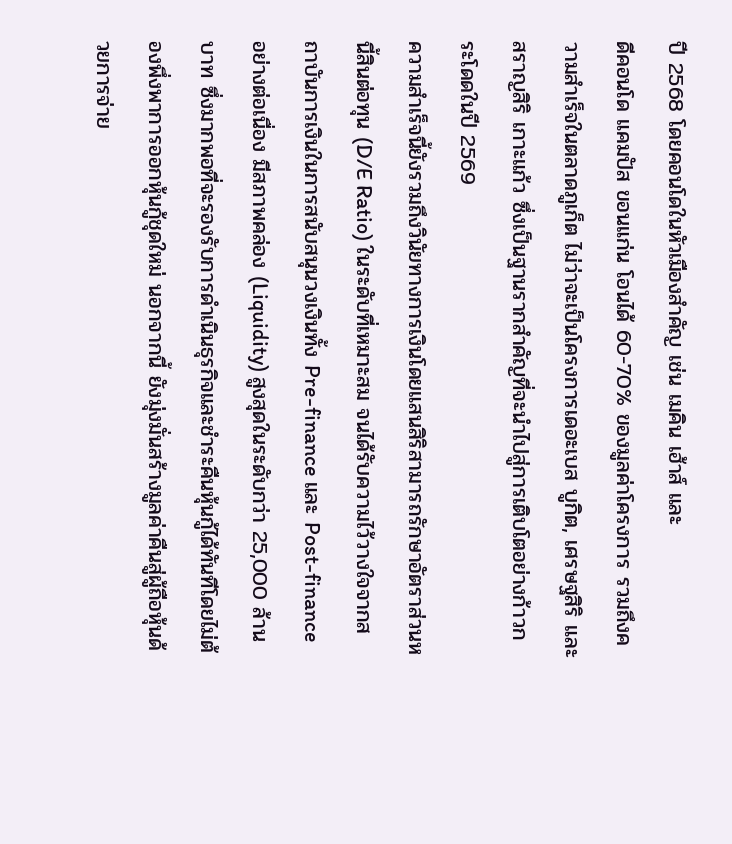ปี 2568 โดยคอนโดในหัวเมืองสำคัญ เช่น เมคิน เฮ้าส์ และ
ดีคอนโด แคมปัส ขอนแก่น โอนได้ 60-70% ของมูลค่าโครงการ รวมถึงความสำเร็จในตลาดภูเก็ต ไม่ว่าจะเป็นโครงการเดอะเบส บูกิต, เศรษฐสิริ และสราญสิริ เกาะแก้ว ซึ่งเป็นฐานรากสำคัญที่จะนำไปสู่การเติบโตอย่างก้าวกระโดดในปี 2569
ความสำเร็จนี้ยังรวมถึงวินัยทางการเงินโดยแสนสิริสามารถรักษาอัตราส่วนหนี้สินต่อทุน (D/E Ratio) ในระดับที่เหมาะสม จนได้รับความไว้วางใจจากสถาบันการเงินในการสนับสนุนวงเงินทั้ง Pre-finance และ Post-finance อย่างต่อเนื่อง มีสภาพคล่อง (Liquidity) สูงสุดในระดับกว่า 25,000 ล้านบาท ซึ่งมากพอที่จะรองรับการดำเนินธุรกิจและชำระคืนหุ้นกู้ได้ทันทีโดยไม่ต้องพึ่งพาการออกหุ้นกู้ชุดใหม่ นอกจากนี้ ยังมุ่งมั่นสร้างมูลค่าคืนสู่ผู้ถือหุ้นด้วยการจ่าย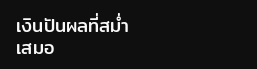เงินปันผลที่สม่ำเสมอ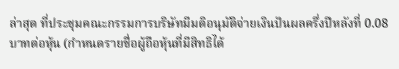ล่าสุด ที่ประชุมคณะกรรมการบริษัทมีมติอนุมัติจ่ายเงินปันผลครึ่งปีหลังที่ 0.08 บาทต่อหุ้น (กำหนดรายชื่อผู้ถือหุ้นที่มีสิทธิได้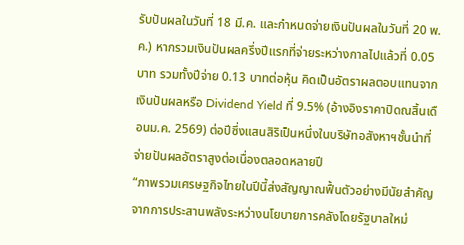รับปันผลในวันที่ 18 มี.ค. และกำหนดจ่ายเงินปันผลในวันที่ 20 พ.ค.) หากรวมเงินปันผลครึ่งปีแรกที่จ่ายระหว่างกาลไปแล้วที่ 0.05 บาท รวมทั้งปีจ่าย 0.13 บาทต่อหุ้น คิดเป็นอัตราผลตอบแทนจากเงินปันผลหรือ Dividend Yield ที่ 9.5% (อ้างอิงราคาปิดณสิ้นเดือนม.ค. 2569) ต่อปีซึ่งแสนสิริเป็นหนึ่งในบริษัทอสังหาฯชั้นนำที่จ่ายปันผลอัตราสูงต่อเนื่องตลอดหลายปี
“ภาพรวมเศรษฐกิจไทยในปีนี้ส่งสัญญาณฟื้นตัวอย่างมีนัยสำคัญ จากการประสานพลังระหว่างนโยบายการคลังโดยรัฐบาลใหม่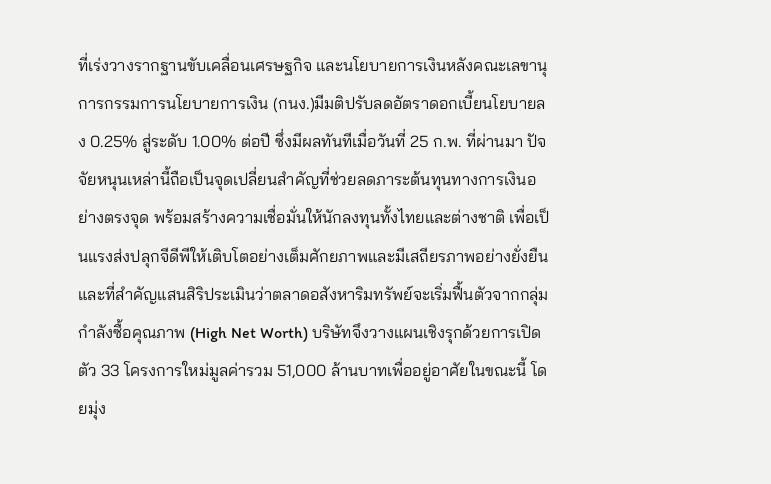ที่เร่งวางรากฐานขับเคลื่อนเศรษฐกิจ และนโยบายการเงินหลังคณะเลขานุการกรรมการนโยบายการเงิน (กนง.)มีมติปรับลดอัตราดอกเบี้ยนโยบายลง 0.25% สู่ระดับ 1.00% ต่อปี ซึ่งมีผลทันทีเมื่อวันที่ 25 ก.พ. ที่ผ่านมา ปัจจัยหนุนเหล่านี้ถือเป็นจุดเปลี่ยนสำคัญที่ช่วยลดภาระต้นทุนทางการเงินอย่างตรงจุด พร้อมสร้างความเชื่อมั่นให้นักลงทุนทั้งไทยและต่างชาติ เพื่อเป็นแรงส่งปลุกจีดีพีให้เติบโตอย่างเต็มศักยภาพและมีเสถียรภาพอย่างยั่งยืน และที่สำคัญแสนสิริประเมินว่าตลาดอสังหาริมทรัพย์จะเริ่มฟื้นตัวจากกลุ่มกำลังซื้อคุณภาพ (High Net Worth) บริษัทจึงวางแผนเชิงรุกด้วยการเปิดตัว 33 โครงการใหม่มูลค่ารวม 51,000 ล้านบาทเพื่ออยู่อาศัยในขณะนี้ โดยมุ่ง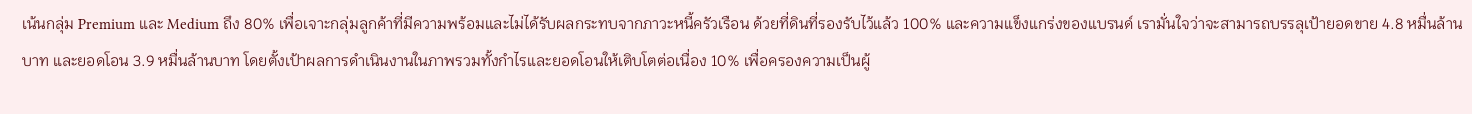เน้นกลุ่ม Premium และ Medium ถึง 80% เพื่อเจาะกลุ่มลูกค้าที่มีความพร้อมและไม่ได้รับผลกระทบจากภาวะหนี้ครัวเรือน ด้วยที่ดินที่รองรับไว้แล้ว 100% และความแข็งแกร่งของแบรนด์ เรามั่นใจว่าจะสามารถบรรลุเป้ายอดขาย 4.8 หมื่นล้านบาท และยอดโอน 3.9 หมื่นล้านบาท โดยตั้งเป้าผลการดำเนินงานในภาพรวมทั้งกำไรและยอดโอนให้เติบโตต่อเนื่อง 10% เพื่อครองความเป็นผู้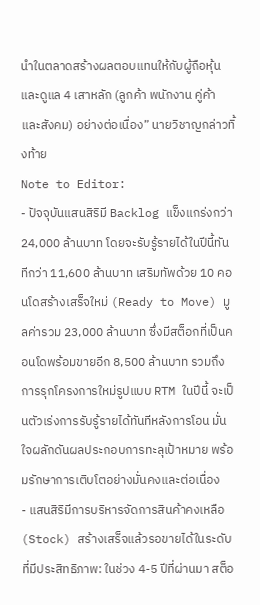นำในตลาดสร้างผลตอบแทนให้กับผู้ถือหุ้น และดูแล 4 เสาหลัก (ลูกค้า พนักงาน คู่ค้า และสังคม) อย่างต่อเนื่อง” นายวิชาญกล่าวทิ้งท้าย
Note to Editor:
- ปัจจุบันแสนสิริมี Backlog แข็งแกร่งกว่า 24,000 ล้านบาท โดยจะรับรู้รายได้ในปีนี้ทันทีกว่า 11,600 ล้านบาท เสริมทัพด้วย 10 คอนโดสร้างเสร็จใหม่ (Ready to Move) มูลค่ารวม 23,000 ล้านบาท ซึ่งมีสต็อกที่เป็นคอนโดพร้อมขายอีก 8,500 ล้านบาท รวมถึงการรุกโครงการใหม่รูปแบบ RTM ในปีนี้ จะเป็นตัวเร่งการรับรู้รายได้ทันทีหลังการโอน มั่นใจผลักดันผลประกอบการทะลุเป้าหมาย พร้อมรักษาการเติบโตอย่างมั่นคงและต่อเนื่อง
- แสนสิริมีการบริหารจัดการสินค้าคงเหลือ (Stock) สร้างเสร็จแล้วรอขายได้ในระดับที่มีประสิทธิภาพ: ในช่วง 4-5 ปีที่ผ่านมา สต็อ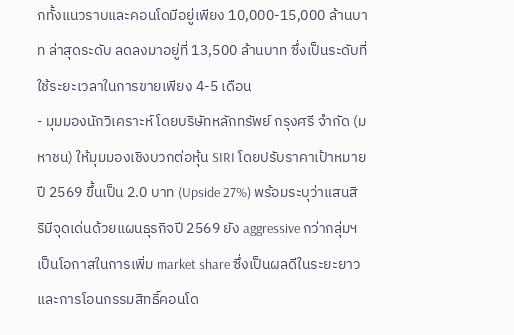กทั้งแนวราบและคอนโดมีอยู่เพียง 10,000-15,000 ล้านบาท ล่าสุดระดับ ลดลงมาอยู่ที่ 13,500 ล้านบาท ซึ่งเป็นระดับที่ใช้ระยะเวลาในการขายเพียง 4-5 เดือน
- มุมมองนักวิเคราะห์ โดยบริษัทหลักทรัพย์ กรุงศรี จำกัด (มหาชน) ให้มุมมองเชิงบวกต่อหุ้น SIRI โดยปรับราคาเป้าหมายปี 2569 ขึ้นเป็น 2.0 บาท (Upside 27%) พร้อมระบุว่าแสนสิริมีจุดเด่นด้วยแผนธุรกิจปี 2569 ยัง aggressive กว่ากลุ่มฯ เป็นโอกาสในการเพิ่ม market share ซึ่งเป็นผลดีในระยะยาว และการโอนกรรมสิทธิ์คอนโด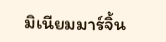มิเนียมมาร์จิ้น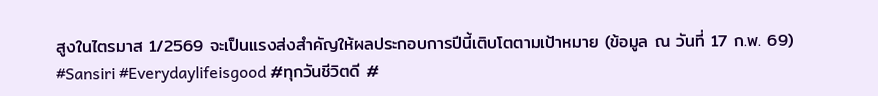สูงในไตรมาส 1/2569 จะเป็นแรงส่งสำคัญให้ผลประกอบการปีนี้เติบโตตามเป้าหมาย (ข้อมูล ณ วันที่ 17 ก.พ. 69)
#Sansiri #Everydaylifeisgood #ทุกวันชีวิตดี #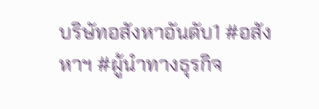บริษัทอสังหาอันดับ1 #อสังหาฯ #ผู้นำทางธุรกิจ